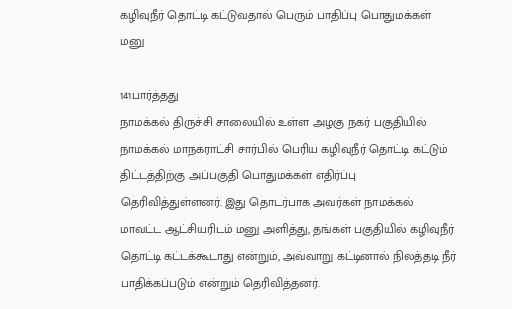கழிவுநீர் தொட்டி கட்டுவதால் பெரும் பாதிப்பு பொதுமக்கள் மனு

141பார்த்தது
நாமக்கல் திருச்சி சாலையில் உள்ள அழகு நகர் பகுதியில் நாமக்கல் மாநகராட்சி சார்பில் பெரிய கழிவுநீர் தொட்டி கட்டும் திட்டத்திற்கு அப்பகுதி பொதுமக்கள் எதிர்ப்பு தெரிவித்துள்ளனர். இது தொடர்பாக அவர்கள் நாமக்கல் மாவட்ட ஆட்சியரிடம் மனு அளித்து, தங்கள் பகுதியில் கழிவுநீர் தொட்டி கட்டக்கூடாது என்றும், அவ்வாறு கட்டினால் நிலத்தடி நீர் பாதிக்கப்படும் என்றும் தெரிவித்தனர்.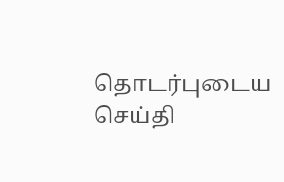தொடர்புடைய செய்தி